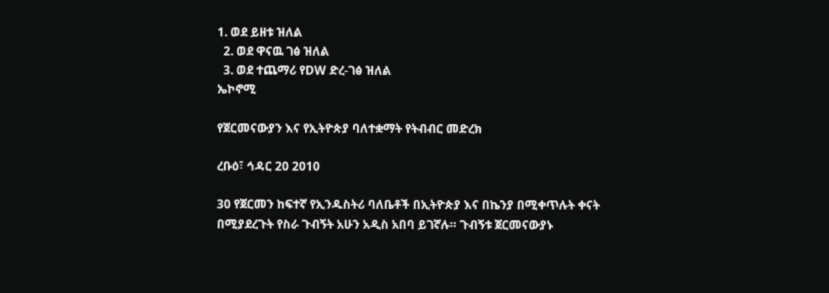1. ወደ ይዘቱ ዝለል
  2. ወደ ዋናዉ ገፅ ዝለል
  3. ወደ ተጨማሪ የDW ድረ-ገፅ ዝለል
ኤኮኖሚ

የጀርመናውያን እና የኢትዮጵያ ባለተቋማት የትብብር መድረክ

ረቡዕ፣ ኅዳር 20 2010

30 የጀርመን ከፍተኛ የኢንዱስትሪ ባለቤቶች በኢትዮጵያ እና በኬንያ በሚቀጥሉት ቀናት በሚያደረጉት የስራ ጉብኝት አሁን አዲስ አበባ ይገኛሉ። ጉብኝቱ ጀርመናውያኑ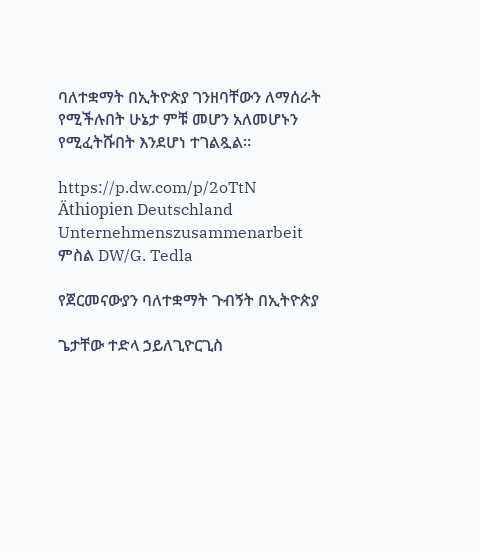ባለተቋማት በኢትዮጵያ ገንዘባቸውን ለማሰራት የሚችሉበት ሁኔታ ምቹ መሆን አለመሆኑን የሚፈትሹበት እንደሆነ ተገልጿል።

https://p.dw.com/p/2oTtN
Äthiopien Deutschland Unternehmenszusammenarbeit
ምስል DW/G. Tedla

የጀርመናውያን ባለተቋማት ጉብኝት በኢትዮጵያ

ጌታቸው ተድላ ኃይለጊዮርጊስ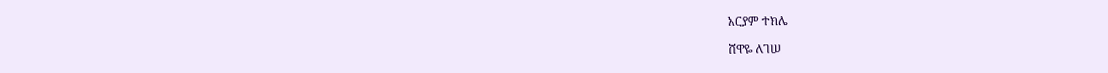አርያም ተክሌ

ሸዋዬ ለገሠ